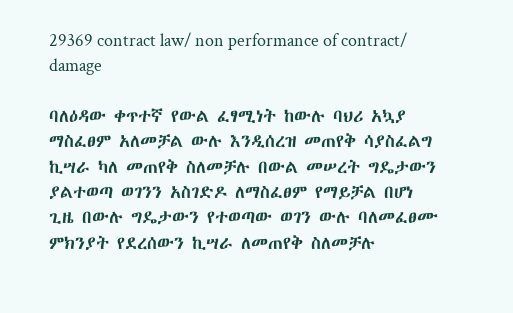29369 contract law/ non performance of contract/ damage

ባለዕዳው ቀጥተኛ የውል ፈፃሚነት ከውሉ ባህሪ አኳያ ማስፈፀም አለመቻል ውሉ እንዲሰረዝ መጠየቅ ሳያስፈልግ ኪሣራ ካለ መጠየቅ ስለመቻሉ በውል መሠረት ግዴታውን ያልተወጣ ወገንን አስገድዶ ለማስፈፀም የማይቻል በሆነ ጊዜ በውሉ ግዴታውን የተወጣው ወገን ውሉ ባለመፈፀሙ ምክንያት የደረሰውን ኪሣራ ለመጠየቅ ስለመቻሉ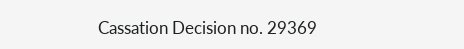Cassation Decision no. 29369